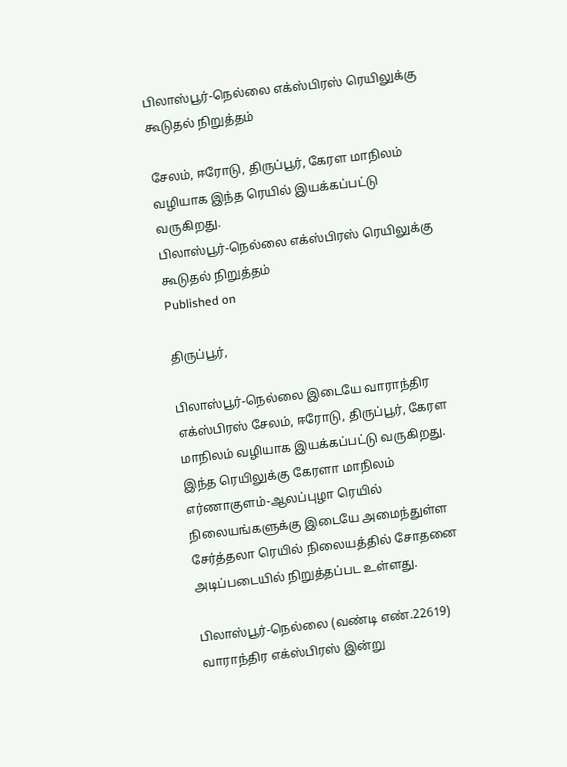பிலாஸ்பூர்-நெல்லை எக்ஸ்பிரஸ் ரெயிலுக்கு கூடுதல் நிறுத்தம்

சேலம், ஈரோடு, திருப்பூர், கேரள மாநிலம் வழியாக இந்த ரெயில் இயக்கப்பட்டு வருகிறது.
பிலாஸ்பூர்-நெல்லை எக்ஸ்பிரஸ் ரெயிலுக்கு கூடுதல் நிறுத்தம்
Published on

திருப்பூர்,

பிலாஸ்பூர்-நெல்லை இடையே வாராந்திர எக்ஸ்பிரஸ் சேலம், ஈரோடு, திருப்பூர், கேரள மாநிலம் வழியாக இயக்கப்பட்டு வருகிறது. இந்த ரெயிலுக்கு கேரளா மாநிலம் எர்ணாகுளம்-ஆலப்புழா ரெயில் நிலையங்களுக்கு இடையே அமைந்துள்ள சேர்த்தலா ரெயில் நிலையத்தில் சோதனை அடிப்படையில் நிறுத்தப்பட உள்ளது.

பிலாஸ்பூர்-நெல்லை (வண்டி எண்.22619) வாராந்திர எக்ஸ்பிரஸ் இன்று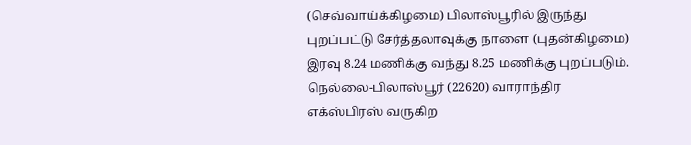(செவ்வாய்க்கிழமை) பிலாஸ்பூரில் இருந்து புறப்பட்டு சேர்த்தலாவுக்கு நாளை (புதன்கிழமை) இரவு 8.24 மணிக்கு வந்து 8.25 மணிக்கு புறப்படும். நெல்லை-பிலாஸ்பூர் (22620) வாராந்திர எக்ஸ்பிரஸ் வருகிற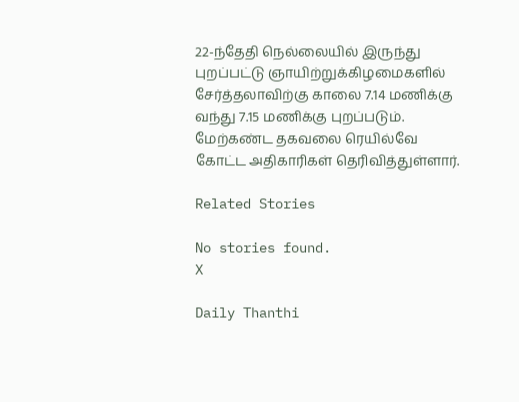22-ந்தேதி நெல்லையில் இருந்து புறப்பட்டு ஞாயிற்றுக்கிழமைகளில் சேர்த்தலாவிற்கு காலை 7.14 மணிக்கு வந்து 7.15 மணிக்கு புறப்படும். மேற்கண்ட தகவலை ரெயில்வே கோட்ட அதிகாரிகள் தெரிவித்துள்ளார்.

Related Stories

No stories found.
X

Daily Thanthi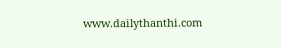www.dailythanthi.com